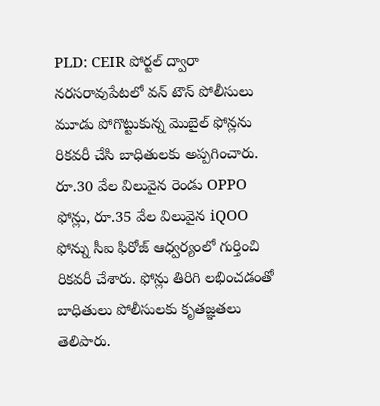PLD: CEIR పోర్టల్ ద్వారా నరసరావుపేటలో వన్ టౌన్ పోలీసులు మూడు పోగొట్టుకున్న మొబైల్ ఫోన్లను రికవరీ చేసి బాధితులకు అప్పగించారు. రూ.30 వేల విలువైన రెండు OPPO ఫోన్లు, రూ.35 వేల విలువైన iQOO ఫోన్ను సీఐ ఫిరోజ్ ఆధ్వర్యంలో గుర్తించి రికవరీ చేశారు. ఫోన్లు తిరిగి లభించడంతో బాధితులు పోలీసులకు కృతజ్ఞతలు తెలిపారు.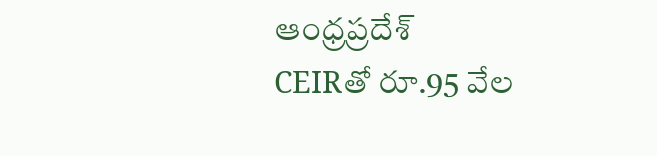ఆంధ్రప్రదేశ్
CEIRతో రూ.95 వేల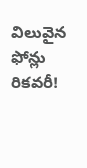విలువైన ఫోన్లు రికవరీ!